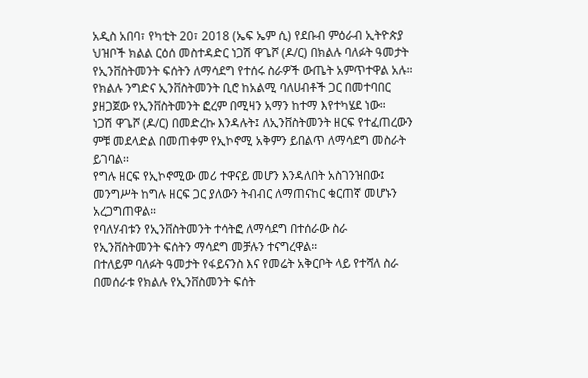አዲስ አበባ፣ የካቲት 20፣ 2018 (ኤፍ ኤም ሲ) የደቡብ ምዕራብ ኢትዮጵያ ህዝቦች ክልል ርዕሰ መስተዳድር ነጋሽ ዋጌሾ (ዶ/ር) በክልሉ ባለፉት ዓመታት የኢንቨስትመንት ፍሰትን ለማሳደግ የተሰሩ ስራዎች ውጤት አምጥተዋል አሉ።
የክልሉ ንግድና ኢንቨስትመንት ቢሮ ከአልሚ ባለሀብቶች ጋር በመተባበር ያዘጋጀው የኢንቨስትመንት ፎረም በሚዛን አማን ከተማ እየተካሄደ ነው።
ነጋሽ ዋጌሾ (ዶ/ር) በመድረኩ እንዳሉት፤ ለኢንቨስትመንት ዘርፍ የተፈጠረውን ምቹ መደላድል በመጠቀም የኢኮኖሚ አቅምን ይበልጥ ለማሳደግ መስራት ይገባል፡፡
የግሉ ዘርፍ የኢኮኖሚው መሪ ተዋናይ መሆን እንዳለበት አስገንዝበው፤ መንግሥት ከግሉ ዘርፍ ጋር ያለውን ትብብር ለማጠናከር ቁርጠኛ መሆኑን አረጋግጠዋል።
የባለሃብቱን የኢንቨስትመንት ተሳትፎ ለማሳደግ በተሰራው ስራ የኢንቨስትመንት ፍሰትን ማሳደግ መቻሉን ተናግረዋል።
በተለይም ባለፉት ዓመታት የፋይናንስ እና የመሬት አቅርቦት ላይ የተሻለ ስራ በመሰራቱ የክልሉ የኢንቨስመንት ፍሰት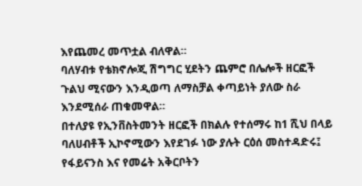እየጨመረ መጥቷል ብለዋል።
ባለሃብቱ የቴክኖሎጂ ሽግግር ሂደትን ጨምሮ በሌሎች ዘርፎች ጉልህ ሚናውን እንዲወጣ ለማስቻል ቀጣይነት ያለው ስራ እንደሚሰራ ጠቁመዋል።
በተለያዩ የኢንቨስትመንት ዘርፎች በክልሉ የተሰማሩ ከ1 ሺህ በላይ ባለሀብቶች ኢኮኖሚውን እየደገፉ ነው ያሉት ርዕሰ መስተዳድሩ፤ የፋይናንስ እና የመሬት አቅርቦትን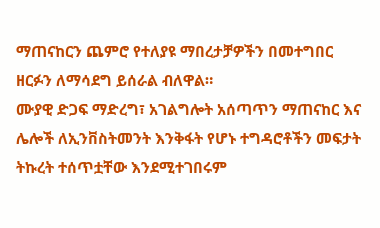ማጠናከርን ጨምሮ የተለያዩ ማበረታቻዎችን በመተግበር ዘርፉን ለማሳደግ ይሰራል ብለዋል።
ሙያዊ ድጋፍ ማድረግ፣ አገልግሎት አሰጣጥን ማጠናከር እና ሌሎች ለኢንቨስትመንት እንቅፋት የሆኑ ተግዳሮቶችን መፍታት ትኩረት ተሰጥቷቸው እንደሚተገበሩም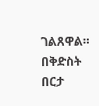ገልጸዋል።
በቅድስት በርታ